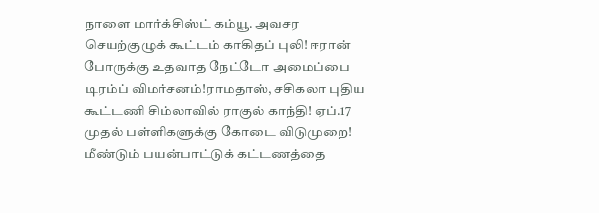நாளை மார்க்சிஸ்ட் கம்யூ. அவசர செயற்குழுக் கூட்டம் காகிதப் புலி! ஈரான் போருக்கு உதவாத நேட்டோ அமைப்பை டிரம்ப் விமர்சனம்!ராமதாஸ், சசிகலா புதிய கூட்டணி சிம்லாவில் ராகுல் காந்தி! ஏப்.17 முதல் பள்ளிகளுக்கு கோடை விடுமுறை! மீண்டும் பயன்பாட்டுக் கட்டணத்தை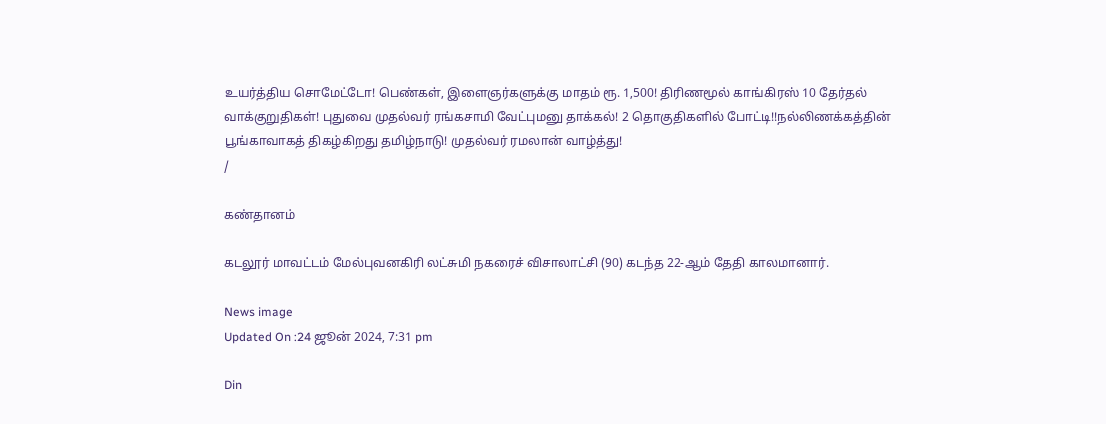உயர்த்திய சொமேட்டோ! பெண்கள், இளைஞர்களுக்கு மாதம் ரூ. 1,500! திரிணமூல் காங்கிரஸ் 10 தேர்தல் வாக்குறுதிகள்! புதுவை முதல்வர் ரங்கசாமி வேட்புமனு தாக்கல்! 2 தொகுதிகளில் போட்டி!!நல்லிணக்கத்தின் பூங்காவாகத் திகழ்கிறது தமிழ்நாடு! முதல்வர் ரமலான் வாழ்த்து!
/

கண்தானம்

கடலூர் மாவட்டம் மேல்புவனகிரி லட்சுமி நகரைச் விசாலாட்சி (90) கடந்த 22-ஆம் தேதி காலமானார்.

News image
Updated On :24 ஜூன் 2024, 7:31 pm

Din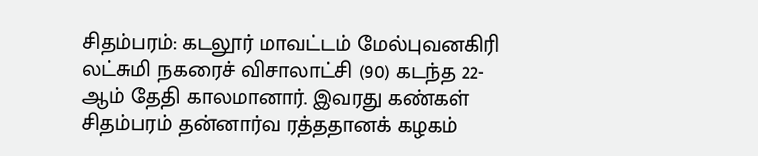சிதம்பரம்: கடலூர் மாவட்டம் மேல்புவனகிரி லட்சுமி நகரைச் விசாலாட்சி (90) கடந்த 22-ஆம் தேதி காலமானார். இவரது கண்கள் சிதம்பரம் தன்னார்வ ரத்ததானக் கழகம்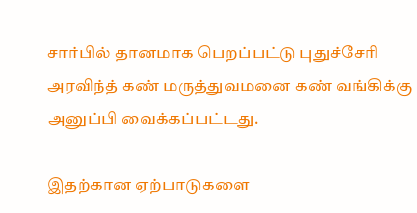சார்பில் தானமாக பெறப்பட்டு புதுச்சேரி அரவிந்த் கண் மருத்துவமனை கண் வங்கிக்கு அனுப்பி வைக்கப்பட்டது.

இதற்கான ஏற்பாடுகளை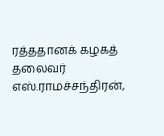ரத்ததானக் கழகத் தலைவர் எஸ்.ராமச்சந்திரன்,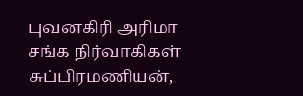புவனகிரி அரிமா சங்க நிர்வாகிகள் சுப்பிரமணியன்,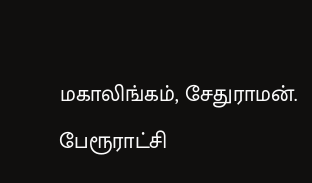மகாலிங்கம், சேதுராமன். பேரூராட்சி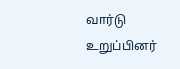வார்டு உறுப்பினர்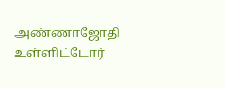அண்ணாஜோதி உள்ளிட்டோர்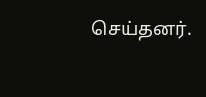செய்தனர்.